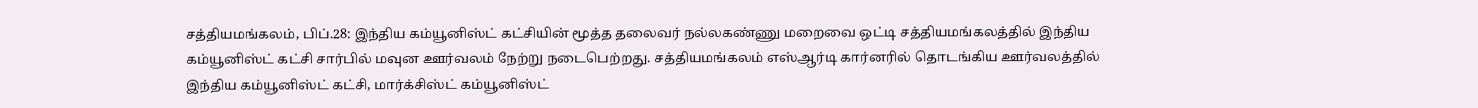சத்தியமங்கலம், பிப்.28: இந்திய கம்யூனிஸ்ட் கட்சியின் மூத்த தலைவர் நல்லகண்ணு மறைவை ஒட்டி சத்தியமங்கலத்தில் இந்திய கம்யூனிஸ்ட் கட்சி சார்பில் மவுன ஊர்வலம் நேற்று நடைபெற்றது. சத்தியமங்கலம் எஸ்ஆர்டி கார்னரில் தொடங்கிய ஊர்வலத்தில் இந்திய கம்யூனிஸ்ட் கட்சி, மார்க்சிஸ்ட் கம்யூனிஸ்ட்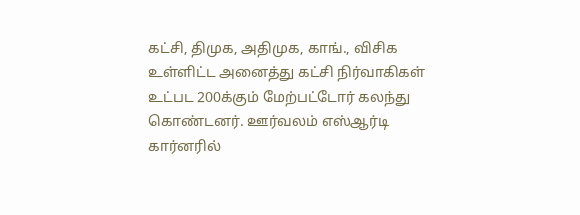கட்சி, திமுக, அதிமுக, காங்., விசிக உள்ளிட்ட அனைத்து கட்சி நிர்வாகிகள் உட்பட 200க்கும் மேற்பட்டோர் கலந்து கொண்டனர். ஊர்வலம் எஸ்ஆர்டி கார்னரில்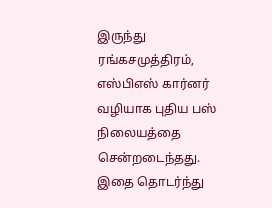இருந்து ரங்கசமுத்திரம், எஸ்பிஎஸ் கார்னர் வழியாக புதிய பஸ் நிலையத்தை சென்றடைந்தது.
இதை தொடர்ந்து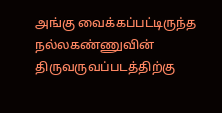அங்கு வைக்கப்பட்டிருந்த நல்லகண்ணுவின் திருவருவப்படத்திற்கு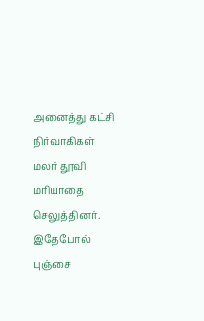அனைத்து கட்சி நிர்வாகிகள் மலர் தூவி மரியாதை செலுத்தினர். இதேபோல் புஞ்சை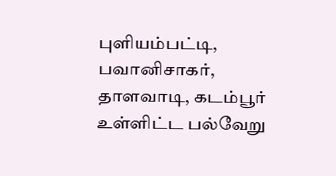புளியம்பட்டி, பவானிசாகர், தாளவாடி, கடம்பூர் உள்ளிட்ட பல்வேறு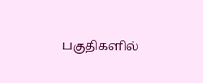பகுதிகளில்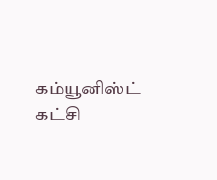கம்யூனிஸ்ட் கட்சி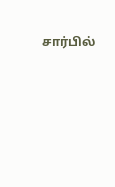சார்பில்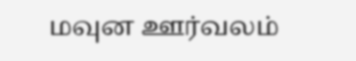மவுன ஊர்வலம்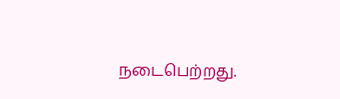நடைபெற்றது.